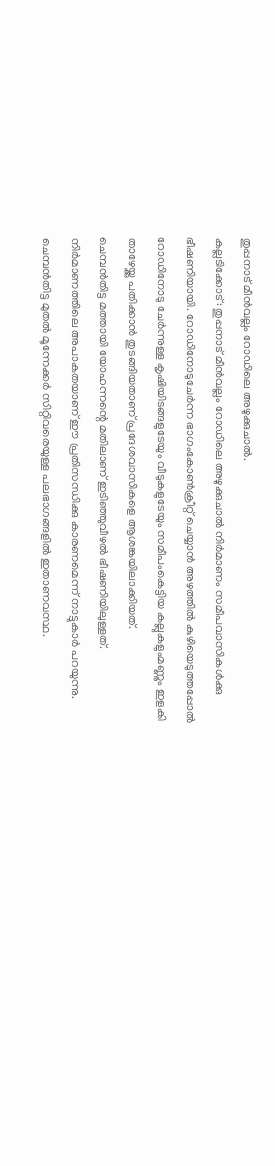തുപ്പനാട് മീൻവല്ലം റോഡിലെ അഴുക്കുചാൽ.
കല്ലടിക്കോട്: തുപ്പനാട് മീൻവല്ലം റോഡിലെ അഴുക്കുചാൽ നിർമാണം സമീപവാസികൾക്കു ഭീഷണിയായി. റോഡിനോടുചേർന്ന ഭാഗംകോൺക്രീറ്റ് ചെയ്യാൻ അഴത്തിൽ കുഴിയെടുത്തപ്പോൽ റോഡിനോടു ചേർന്നുള്ള കൃഷിയിടങ്ങളുടേയും വീടുകളുടേയും സമീപംകെട്ടിയ കല്ലുകളുംമണ്ണും ഇളകി താഴേയ്ക്കു പതിക്കാൻ തുടങ്ങിയതാണ് പ്രദേശവാസികളെ ആശങ്കയിലാക്കിയത്.
ചെമ്പൻതിട്ട മത്തായി യോഹന്നന്റെ മതിലാണ് ഇടിഞ്ഞുവീഴൽ ഭീഷണിയിലുള്ളത്. നിർമാണത്തിലെ അപാകതയാണ് ഈ പ്രതിസന്ധിക്കു കാരണമെന്ന് നാട്ടുകാർ പറയുന്നു. ചെമ്പൻതിട്ട മുതൽ മൂന്നേക്കർ സിറ്റിവരെയുള്ള പലഭാഗങ്ങളിൽ ഇതാണവസ്ഥ.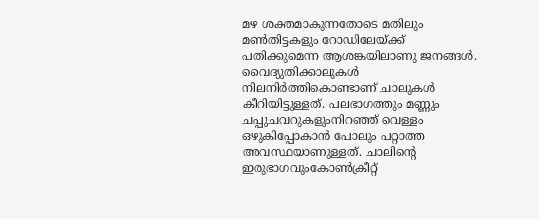മഴ ശക്തമാകുന്നതോടെ മതിലും മൺതിട്ടകളും റോഡിലേയ്ക്ക് പതിക്കുമെന്ന ആശങ്കയിലാണു ജനങ്ങൾ. വൈദ്യുതിക്കാലുകൾ നിലനിർത്തികൊണ്ടാണ് ചാലുകൾ കീറിയിട്ടുള്ളത്. പലഭാഗത്തും മണ്ണും ചപ്പുചവറുകളുംനിറഞ്ഞ് വെള്ളം ഒഴുകിപ്പോകാൻ പോലും പറ്റാത്ത അവസ്ഥയാണുള്ളത്. ചാലിന്റെ ഇരുഭാഗവുംകോൺക്രീറ്റ്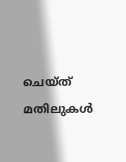ചെയ്ത് മതിലുകൾ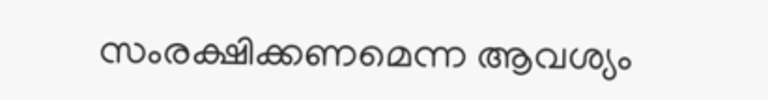സംരക്ഷിക്കണമെന്ന ആവശ്യം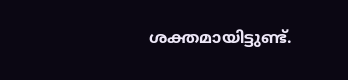ശക്തമായിട്ടുണ്ട്.